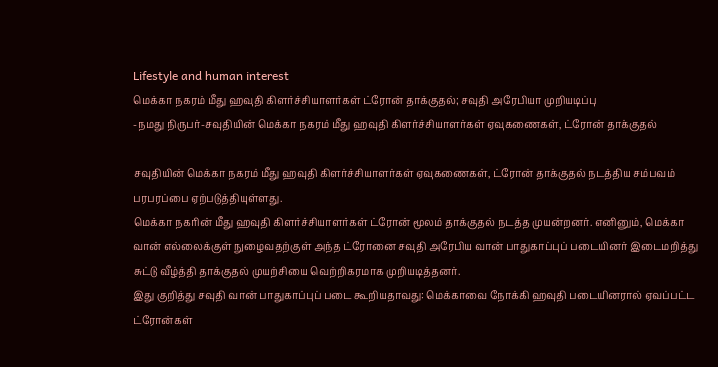Lifestyle and human interest
மெக்கா நகரம் மீது ஹவுதி கிளர்ச்சியாளர்கள் ட்ரோன் தாக்குதல்; சவுதி அரேபியா முறியடிப்பு
-நமது நிருபர்-சவுதியின் மெக்கா நகரம் மீது ஹவுதி கிளர்ச்சியாளர்கள் ஏவுகணைகள், ட்ரோன் தாக்குதல்

சவுதியின் மெக்கா நகரம் மீது ஹவுதி கிளர்ச்சியாளர்கள் ஏவுகணைகள், ட்ரோன் தாக்குதல் நடத்திய சம்பவம் பரபரப்பை ஏற்படுத்தியுள்ளது.
மெக்கா நகரின் மீது ஹவுதி கிளர்ச்சியாளர்கள் ட்ரோன் மூலம் தாக்குதல் நடத்த முயன்றனர். எனினும், மெக்கா வான் எல்லைக்குள் நுழைவதற்குள் அந்த ட்ரோனை சவுதி அரேபிய வான் பாதுகாப்புப் படையினர் இடைமறித்து சுட்டு வீழ்த்தி தாக்குதல் முயற்சியை வெற்றிகரமாக முறியடித்தனர்.
இது குறித்து சவுதி வான் பாதுகாப்புப் படை கூறியதாவது: மெக்காவை நோக்கி ஹவுதி படையினரால் ஏவப்பட்ட ட்ரோன்கள்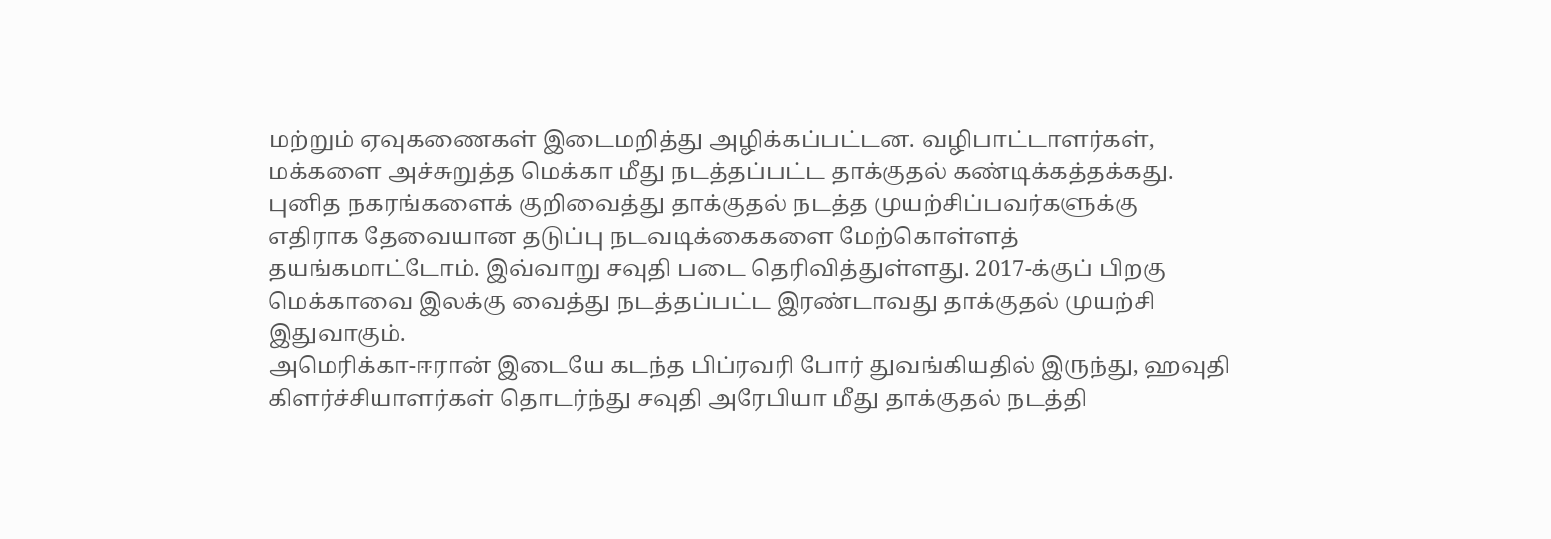மற்றும் ஏவுகணைகள் இடைமறித்து அழிக்கப்பட்டன. வழிபாட்டாளர்கள், மக்களை அச்சுறுத்த மெக்கா மீது நடத்தப்பட்ட தாக்குதல் கண்டிக்கத்தக்கது.
புனித நகரங்களைக் குறிவைத்து தாக்குதல் நடத்த முயற்சிப்பவர்களுக்கு எதிராக தேவையான தடுப்பு நடவடிக்கைகளை மேற்கொள்ளத் தயங்கமாட்டோம். இவ்வாறு சவுதி படை தெரிவித்துள்ளது. 2017-க்குப் பிறகு மெக்காவை இலக்கு வைத்து நடத்தப்பட்ட இரண்டாவது தாக்குதல் முயற்சி இதுவாகும்.
அமெரிக்கா-ஈரான் இடையே கடந்த பிப்ரவரி போர் துவங்கியதில் இருந்து, ஹவுதி கிளர்ச்சியாளர்கள் தொடர்ந்து சவுதி அரேபியா மீது தாக்குதல் நடத்தி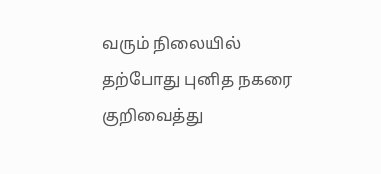வரும் நிலையில் தற்போது புனித நகரை குறிவைத்து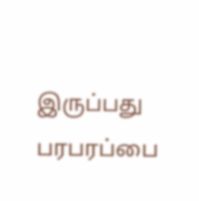இருப்பது பரபரப்பை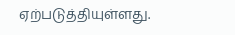ஏற்படுத்தியுள்ளது.